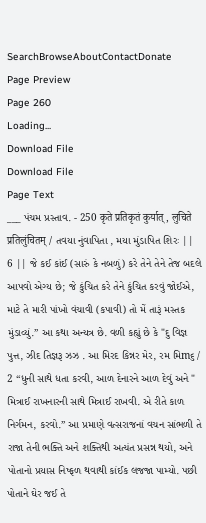SearchBrowseAboutContactDonate
Page Preview
Page 260
Loading...
Download File
Download File
Page Text
___ પંચમ પ્રસ્તાવ. - 250 कृते प्रतिकृतं कुर्यात्, लुचिते प्रतिलुंचितम् / તવયા નુંવાપિતા , મયા મુંડાપિત શિરઃ || 6 || જે કઈ કાંઈ (સારું કે નબળું) કરે તેને તેને તેજ બદલે આપવો એગ્ય છે; જે કુંચિત કરે તેને કુંચિત કરવું જોઈએ, માટે તે મારી પાંખો વંચાવી (કપાવી) તો મેં તારૂં મસ્તક મુંડાવ્યું.” આ કથા અન્યત્ર છે. વળી કહ્યું છે કે "દુ વિજ્ઞ પુત્ત, ઝીદ તિજ્ઞરૂ ઝઝ . આ મિરદ કિન્નર મેર, રમ મિm૬ / 2 “ધુની સાથે ધતા કરવી, આળ દેનારને આળ દેવું અને " મિત્રાઈ રાખનારની સાથે મિત્રાઈ રાખવી. એ રીતે કાળ નિર્ગમન, કરવો.” આ પ્રમાણે વત્સરાજનાં વચન સાંભળી તે રાજા તેની ભક્તિ અને શક્તિથી અત્યંત પ્રસન્ન થયો, અને પોતાનો પ્રયાસ નિષ્ફળ થવાથી કાંઈક લજજા પામ્યો. પછી પોતાને ઘેર જઈ તે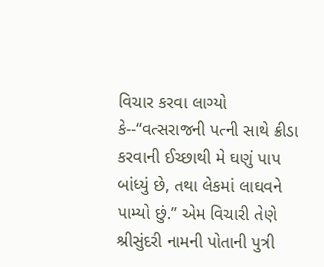વિચાર કરવા લાગ્યો કે--“વત્સરાજની પત્ની સાથે ક્રીડા કરવાની ઈચ્છાથી મે ઘણું પાપ બાંધ્યું છે, તથા લેકમાં લાઘવને પામ્યો છું.” એમ વિચારી તેણે શ્રીસુંદરી નામની પોતાની પુત્રી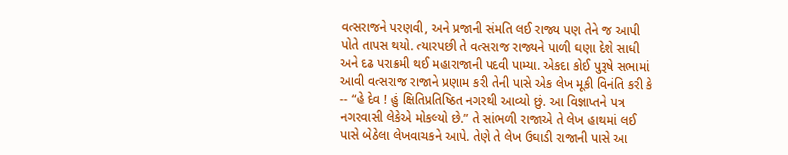વત્સરાજને પરણવી, અને પ્રજાની સંમતિ લઈ રાજ્ય પણ તેને જ આપી પોતે તાપસ થયો. ત્યારપછી તે વત્સરાજ રાજ્યને પાળી ઘણા દેશે સાધી અને દઢ પરાક્રમી થઈ મહારાજાની પદવી પામ્યા. એકદા કોઈ પુરૂષે સભામાં આવી વત્સરાજ રાજાને પ્રણામ કરી તેની પાસે એક લેખ મૂકી વિનંતિ કરી કે -- “હે દેવ ! હું ક્ષિતિપ્રતિષ્ઠિત નગરથી આવ્યો છું. આ વિજ્ઞાપ્તને પત્ર નગરવાસી લેકેએ મોકલ્યો છે.” તે સાંભળી રાજાએ તે લેખ હાથમાં લઈ પાસે બેઠેલા લેખવાચકને આપે. તેણે તે લેખ ઉઘાડી રાજાની પાસે આ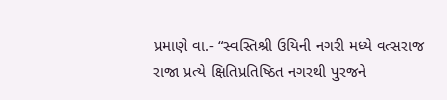પ્રમાણે વા.- “સ્વસ્તિશ્રી ઉયિની નગરી મધ્યે વત્સરાજ રાજા પ્રત્યે ક્ષિતિપ્રતિષ્ઠિત નગરથી પુરજને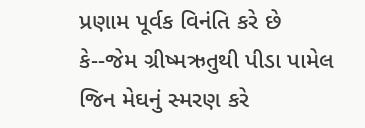પ્રણામ પૂર્વક વિનંતિ કરે છે કે--જેમ ગ્રીષ્મઋતુથી પીડા પામેલ જિન મેઘનું સ્મરણ કરે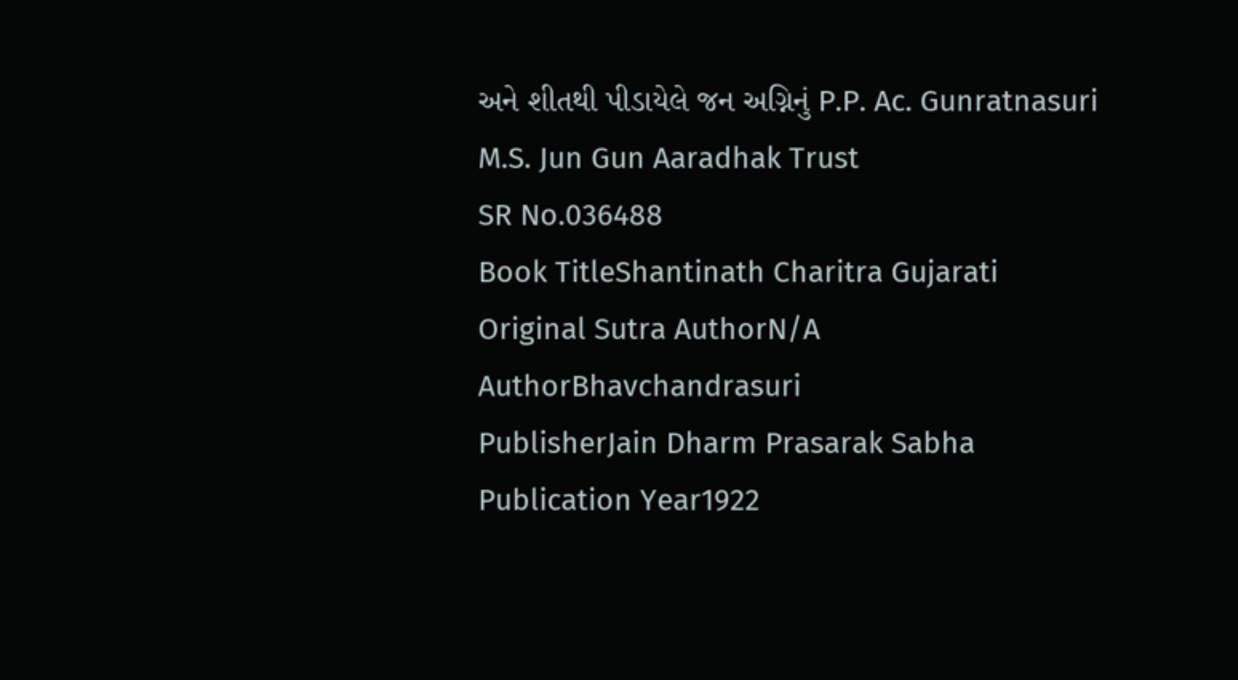અને શીતથી પીડાયેલે જન અગ્નિનું P.P. Ac. Gunratnasuri M.S. Jun Gun Aaradhak Trust
SR No.036488
Book TitleShantinath Charitra Gujarati
Original Sutra AuthorN/A
AuthorBhavchandrasuri
PublisherJain Dharm Prasarak Sabha
Publication Year1922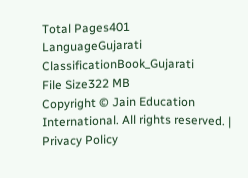Total Pages401
LanguageGujarati
ClassificationBook_Gujarati
File Size322 MB
Copyright © Jain Education International. All rights reserved. | Privacy Policy